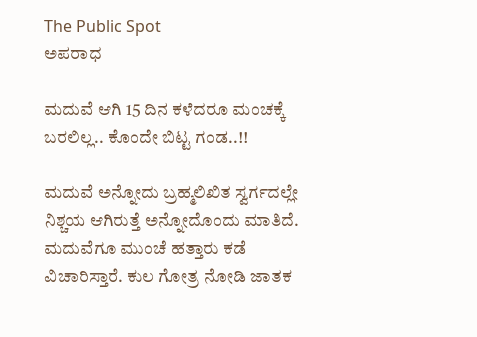The Public Spot
ಅಪರಾಧ

ಮದುವೆ ಆಗಿ 15 ದಿನ ಕಳೆದರೂ ಮಂಚಕ್ಕೆ ಬರಲಿಲ್ಲ.. ಕೊಂದೇ ಬಿಟ್ಟ ಗಂಡ..!!

ಮದುವೆ ಅನ್ನೋದು ಬ್ರಹ್ಮಲಿಖಿತ ಸ್ವರ್ಗದಲ್ಲೇ ನಿಶ್ಚಯ ಆಗಿರುತ್ತೆ ಅನ್ನೋದೊಂದು ಮಾತಿದೆ. ಮದುವೆಗೂ ಮುಂಚೆ ಹತ್ತಾರು ಕಡೆ ವಿಚಾರಿಸ್ತಾರೆ. ಕುಲ ಗೋತ್ರ ನೋಡಿ ಜಾತಕ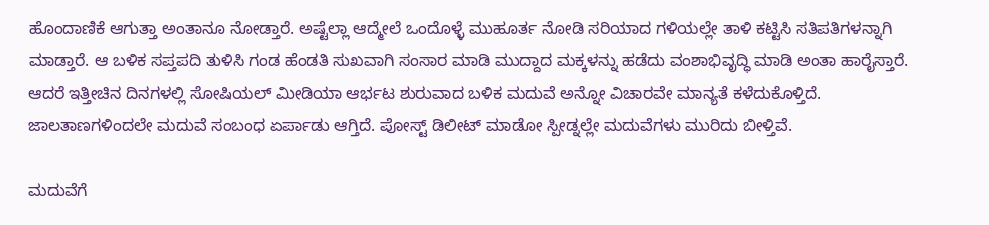ಹೊಂದಾಣಿಕೆ ಆಗುತ್ತಾ ಅಂತಾನೂ ನೋಡ್ತಾರೆ. ಅಷ್ಟೆಲ್ಲಾ ಆದ್ಮೇಲೆ ಒಂದೊಳ್ಳೆ ಮುಹೂರ್ತ ನೋಡಿ ಸರಿಯಾದ ಗಳಿಯಲ್ಲೇ ತಾಳಿ ಕಟ್ಟಿಸಿ ಸತಿಪತಿಗಳನ್ನಾಗಿ ಮಾಡ್ತಾರೆ. ಆ ಬಳಿಕ ಸಪ್ತಪದಿ ತುಳಿಸಿ ಗಂಡ ಹೆಂಡತಿ ಸುಖವಾಗಿ ಸಂಸಾರ ಮಾಡಿ ಮುದ್ದಾದ ಮಕ್ಕಳನ್ನು ಹಡೆದು ವಂಶಾಭಿವೃದ್ಧಿ ಮಾಡಿ ಅಂತಾ ಹಾರೈಸ್ತಾರೆ. ಆದರೆ ಇತ್ತೀಚಿನ ದಿನಗಳಲ್ಲಿ ಸೋಷಿಯಲ್‌ ಮೀಡಿಯಾ ಆರ್ಭಟ ಶುರುವಾದ ಬಳಿಕ ಮದುವೆ ಅನ್ನೋ ವಿಚಾರವೇ ಮಾನ್ಯತೆ ಕಳೆದುಕೊಳ್ತಿದೆ. ಜಾಲತಾಣಗಳಿಂದಲೇ ಮದುವೆ ಸಂಬಂಧ ಏರ್ಪಾಡು ಆಗ್ತಿದೆ. ಪೋಸ್ಟ್ ಡಿಲೀಟ್ ಮಾಡೋ ಸ್ಪೀಡ್ನಲ್ಲೇ ಮದುವೆಗಳು ಮುರಿದು ಬೀಳ್ತಿವೆ.

ಮದುವೆಗೆ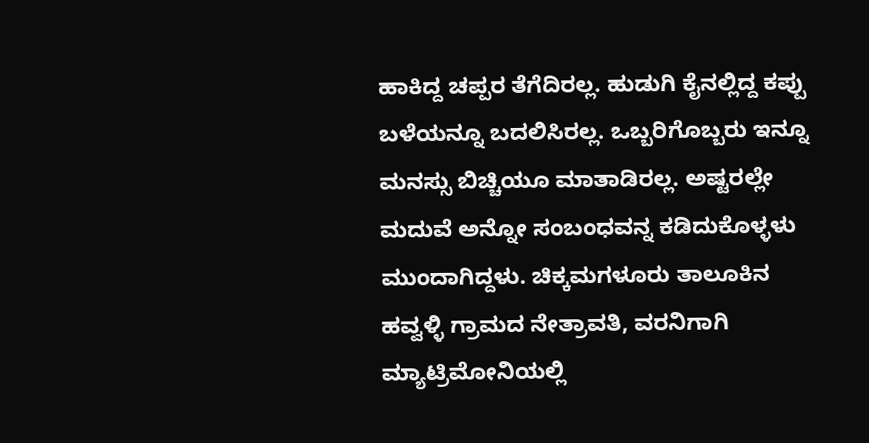ಹಾಕಿದ್ದ ಚಪ್ಪರ ತೆಗೆದಿರಲ್ಲ. ಹುಡುಗಿ ಕೈನಲ್ಲಿದ್ದ ಕಪ್ಪು ಬಳೆಯನ್ನೂ ಬದಲಿಸಿರಲ್ಲ. ಒಬ್ಬರಿಗೊಬ್ಬರು ಇನ್ನೂ ಮನಸ್ಸು ಬಿಚ್ಚಿಯೂ ಮಾತಾಡಿರಲ್ಲ. ಅಷ್ಟರಲ್ಲೇ ಮದುವೆ ಅನ್ನೋ ಸಂಬಂಧವನ್ನ ಕಡಿದುಕೊಳ್ಳಳು ಮುಂದಾಗಿದ್ದಳು. ಚಿಕ್ಕಮಗಳೂರು ತಾಲೂಕಿನ ಹವ್ವಳ್ಳಿ ಗ್ರಾಮದ ನೇತ್ರಾವತಿ, ವರನಿಗಾಗಿ ಮ್ಯಾಟ್ರಿಮೋನಿಯಲ್ಲಿ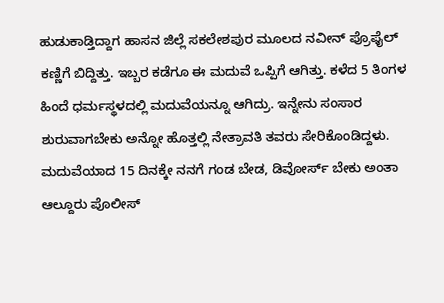ಹುಡುಕಾಡ್ತಿದ್ದಾಗ ಹಾಸನ ಜಿಲ್ಲೆ ಸಕಲೇಶಪುರ‌ ಮೂಲದ ನವೀನ್ ಪ್ರೊಫೈಲ್ ಕಣ್ಣಿಗೆ ಬಿದ್ದಿತ್ತು. ಇಬ್ಬರ ಕಡೆಗೂ ಈ ಮದುವೆ ಒಪ್ಪಿಗೆ ಆಗಿತ್ತು. ಕಳೆದ 5 ತಿಂಗಳ ಹಿಂದೆ ಧರ್ಮಸ್ಥಳದಲ್ಲಿ ಮದುವೆಯನ್ನೂ ಆಗಿದ್ರು. ಇನ್ನೇನು ಸಂಸಾರ ಶುರುವಾಗಬೇಕು ಅನ್ನೋ ಹೊತ್ತಲ್ಲಿ ನೇತ್ರಾವತಿ ತವರು ಸೇರಿಕೊಂಡಿದ್ದಳು. ಮದುವೆಯಾದ 15 ದಿನಕ್ಕೇ ನನಗೆ ಗಂಡ ಬೇಡ, ಡಿವೋರ್ಸ್‌ ಬೇಕು ಅಂತಾ ಆಲ್ದೂರು ಪೊಲೀಸ್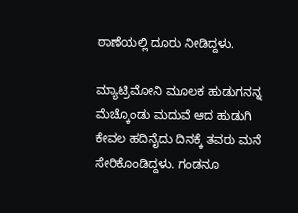ಠಾಣೆಯಲ್ಲಿ ದೂರು ನೀಡಿದ್ದಳು.

ಮ್ಯಾಟ್ರಿಮೋನಿ ಮೂಲಕ ಹುಡುಗನನ್ನ ಮೆಚ್ಕೊಂಡು ಮದುವೆ ಆದ ಹುಡುಗಿ ಕೇವಲ ಹದಿನೈದು ದಿನಕ್ಕೆ ತವರು ಮನೆ ಸೇರಿಕೊಂಡಿದ್ದಳು. ಗಂಡನೂ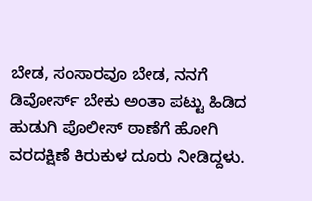ಬೇಡ, ಸಂಸಾರವೂ ಬೇಡ, ನನಗೆ ಡಿವೋರ್ಸ್‌ ಬೇಕು ಅಂತಾ ಪಟ್ಟು ಹಿಡಿದ ಹುಡುಗಿ ಪೊಲೀಸ್ ಠಾಣೆಗೆ ಹೋಗಿ ವರದಕ್ಷಿಣೆ ಕಿರುಕುಳ ದೂರು ನೀಡಿದ್ದಳು.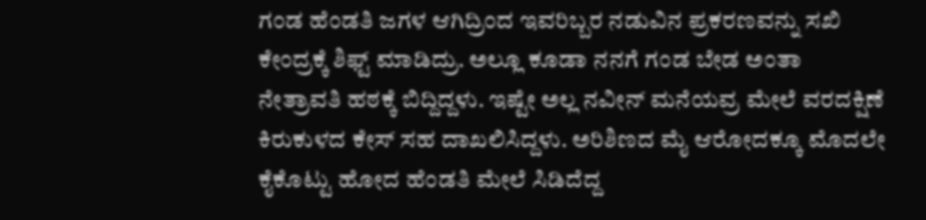ಗಂಡ ಹೆಂಡತಿ ಜಗಳ ಆಗಿದ್ರಿಂದ ಇವರಿಬ್ಬರ ನಡುವಿನ ಪ್ರಕರಣವನ್ನು ಸಖಿ ಕೇಂದ್ರಕ್ಕೆ ಶಿಫ್ಟ್‌ ಮಾಡಿದ್ರು. ಅಲ್ಲೂ ಕೂಡಾ ನನಗೆ ಗಂಡ ಬೇಡ ಅಂತಾ ನೇತ್ರಾವತಿ ಹಠಕ್ಕೆ ಬಿದ್ದಿದ್ದಳು. ಇಷ್ಟೇ ಅಲ್ಲ ನವೀನ್‌ ಮನೆಯವ್ರ ಮೇಲೆ ವರದಕ್ಷಿಣೆ ಕಿರುಕುಳದ ಕೇಸ್‌ ಸಹ ದಾಖಲಿಸಿದ್ದಳು. ಅರಿಶಿಣದ ಮೈ ಆರೋದಕ್ಕೂ ಮೊದಲೇ ಕೈಕೊಟ್ಟು ಹೋದ ಹೆಂಡತಿ ಮೇಲೆ ಸಿಡಿದೆದ್ದ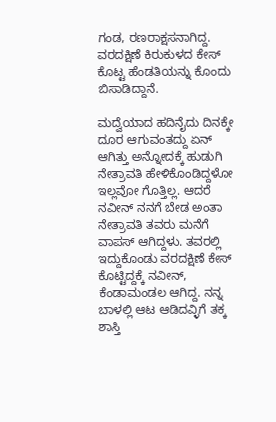ಗಂಡ, ರಣರಾಕ್ಷಸನಾಗಿದ್ದ. ವರದಕ್ಷಿಣೆ ಕಿರುಕುಳದ ಕೇಸ್‌ ಕೊಟ್ಟ ಹೆಂಡತಿಯನ್ನು ಕೊಂದು ಬಿಸಾಡಿದ್ದಾನೆ.

ಮದ್ವೆಯಾದ ಹದಿನೈದು ದಿನಕ್ಕೇ ದೂರ ಆಗುವಂತದ್ದು ಏನ್ ಆಗಿತ್ತು ಅನ್ನೋದಕ್ಕೆ ಹುಡುಗಿ ನೇತ್ರಾವತಿ ಹೇಳಿಕೊಂಡಿದ್ದಳೋ ಇಲ್ಲವೋ ಗೊತ್ತಿಲ್ಲ. ಆದರೆ ನವೀನ್ ನನಗೆ ಬೇಡ ಅಂತಾ ನೇತ್ರಾವತಿ ತವರು ಮನೆಗೆ ವಾಪಸ್ ಆಗಿದ್ದಳು. ತವರಲ್ಲಿ ಇದ್ದುಕೊಂಡು ವರದಕ್ಷಿಣೆ ಕೇಸ್‌ ಕೊಟ್ಟಿದ್ದಕ್ಕೆ ನವೀನ್‌‌, ಕೆಂಡಾಮಂಡಲ ಆಗಿದ್ದ. ನನ್ನ ಬಾಳಲ್ಲಿ ಆಟ ಆಡಿದವ್ಳಿಗೆ ತಕ್ಕ ಶಾಸ್ತಿ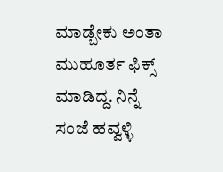ಮಾಡ್ಬೇಕು ಅಂತಾ ಮುಹೂರ್ತ ಫಿಕ್ಸ್‌ ಮಾಡಿದ್ದ. ನಿನ್ನೆ ಸಂಜೆ ಹವ್ವಳ್ಳಿ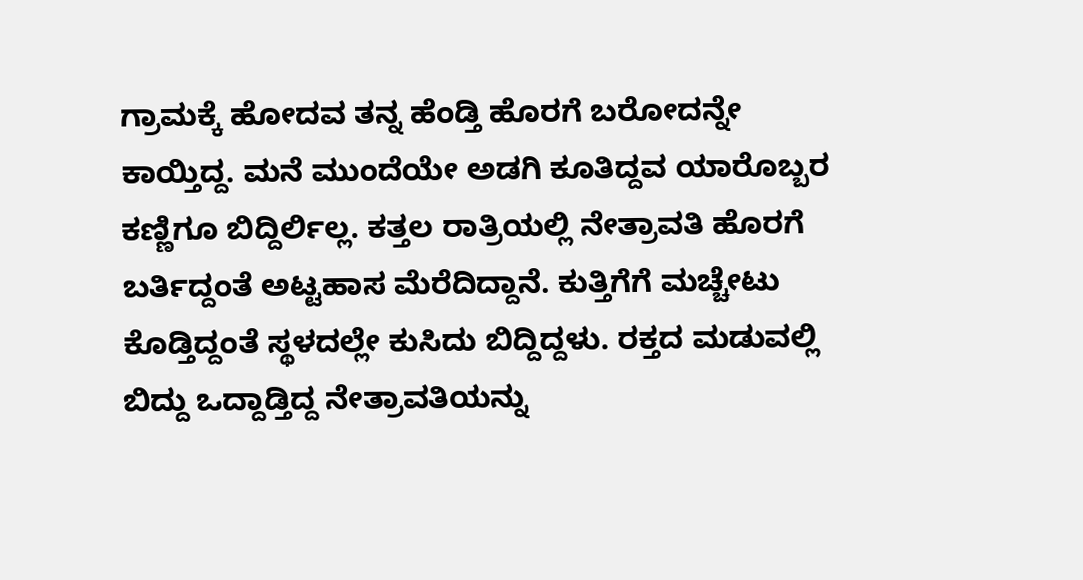ಗ್ರಾಮಕ್ಕೆ ಹೋದವ ತನ್ನ ಹೆಂಡ್ತಿ ಹೊರಗೆ ಬರೋದನ್ನೇ ಕಾಯ್ತಿದ್ದ. ಮನೆ ಮುಂದೆಯೇ ಅಡಗಿ ಕೂತಿದ್ದವ ಯಾರೊಬ್ಬರ ಕಣ್ಣಿಗೂ ಬಿದ್ದಿರ್ಲಿಲ್ಲ. ಕತ್ತಲ ರಾತ್ರಿಯಲ್ಲಿ ನೇತ್ರಾವತಿ ಹೊರಗೆ ಬರ್ತಿದ್ದಂತೆ ಅಟ್ಟಹಾಸ ಮೆರೆದಿದ್ದಾನೆ. ಕುತ್ತಿಗೆಗೆ ಮಚ್ಚೇಟು ಕೊಡ್ತಿದ್ದಂತೆ ಸ್ಥಳದಲ್ಲೇ ಕುಸಿದು ಬಿದ್ದಿದ್ದಳು. ರಕ್ತದ ಮಡುವಲ್ಲಿ ಬಿದ್ದು ಒದ್ದಾಡ್ತಿದ್ದ ನೇತ್ರಾವತಿಯನ್ನು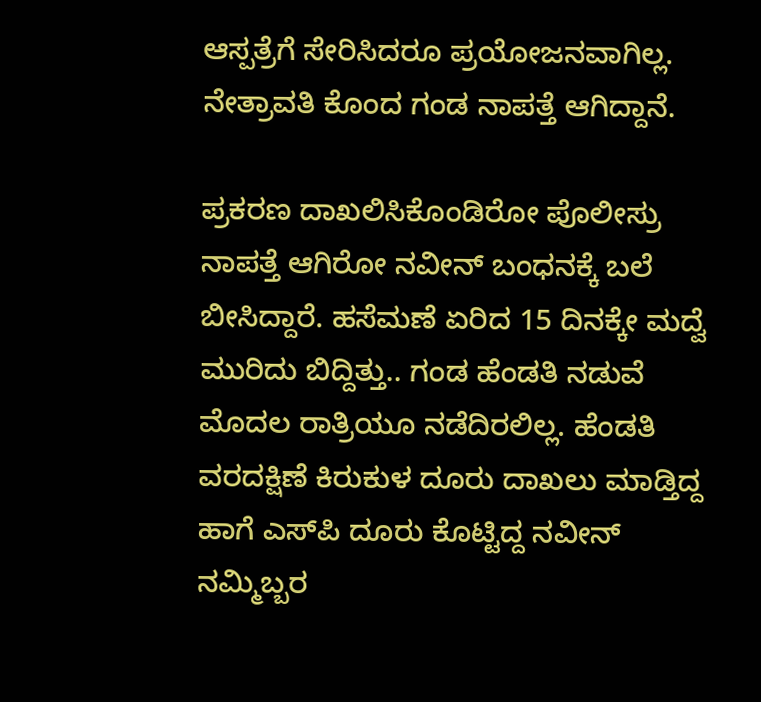ಆಸ್ಪತ್ರೆಗೆ ಸೇರಿಸಿದರೂ ಪ್ರಯೋಜನವಾಗಿಲ್ಲ. ನೇತ್ರಾವತಿ ಕೊಂದ ಗಂಡ ನಾಪತ್ತೆ ಆಗಿದ್ದಾನೆ.

ಪ್ರಕರಣ ದಾಖಲಿಸಿಕೊಂಡಿರೋ ಪೊಲೀಸ್ರು ನಾಪತ್ತೆ ಆಗಿರೋ ನವೀನ್‌ ಬಂಧನಕ್ಕೆ ಬಲೆ ಬೀಸಿದ್ದಾರೆ. ಹಸೆಮಣೆ ಏರಿದ 15 ದಿನಕ್ಕೇ ಮದ್ವೆ ಮುರಿದು ಬಿದ್ದಿತ್ತು.. ಗಂಡ ಹೆಂಡತಿ ನಡುವೆ ಮೊದಲ ರಾತ್ರಿಯೂ ನಡೆದಿರಲಿಲ್ಲ. ಹೆಂಡತಿ ವರದಕ್ಷಿಣೆ ಕಿರುಕುಳ ದೂರು ದಾಖಲು ಮಾಡ್ತಿದ್ದ ಹಾಗೆ ಎಸ್‌ಪಿ ದೂರು ಕೊಟ್ಟಿದ್ದ ನವೀನ್ ನಮ್ಮಿಬ್ಬರ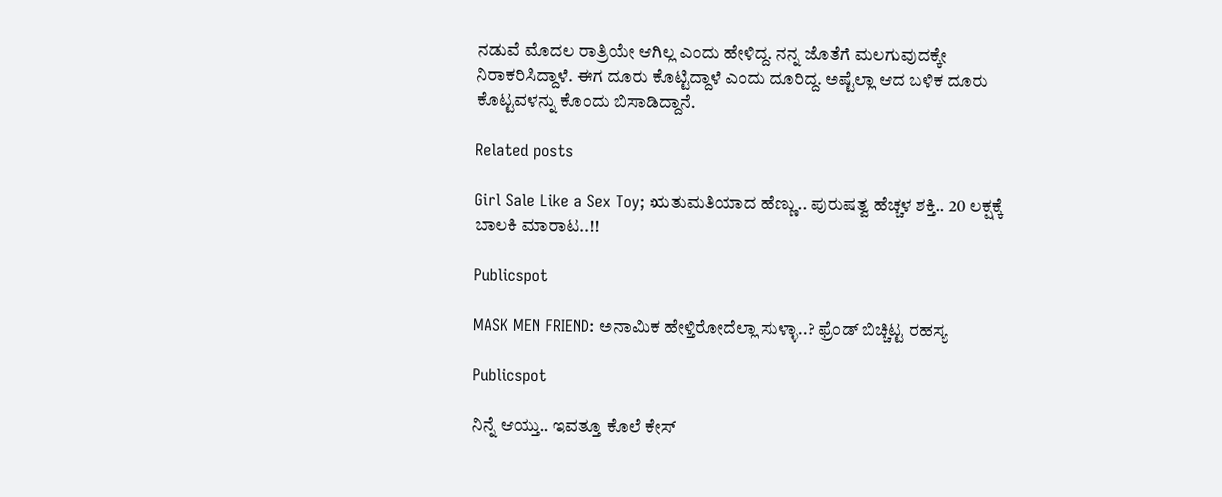ನಡುವೆ ಮೊದಲ ರಾತ್ರಿಯೇ ಆಗಿಲ್ಲ ಎಂದು ಹೇಳಿದ್ದ. ನನ್ನ ಜೊತೆಗೆ ಮಲಗುವುದಕ್ಕೇ ನಿರಾಕರಿಸಿದ್ದಾಳೆ. ಈಗ ದೂರು ಕೊಟ್ಟಿದ್ದಾಳೆ ಎಂದು ದೂರಿದ್ದ. ಅಷ್ಟೆಲ್ಲಾ ಆದ ಬಳಿಕ ದೂರು ಕೊಟ್ಟವಳನ್ನು ಕೊಂದು ಬಿಸಾಡಿದ್ದಾನೆ.

Related posts

Girl Sale Like a Sex Toy; ಋತುಮತಿಯಾದ ಹೆಣ್ಣು.. ಪುರುಷತ್ವ ಹೆಚ್ಚಳ ಶಕ್ತಿ.. 20 ಲಕ್ಷಕ್ಕೆ ಬಾಲಕಿ ಮಾರಾಟ..!!

Publicspot

MASK MEN FRIEND: ಅನಾಮಿಕ ಹೇಳ್ತಿರೋದೆಲ್ಲಾ ಸುಳ್ಳಾ..? ಫ್ರೆಂಡ್‌ ಬಿಚ್ಚಿಟ್ಟ ರಹಸ್ಯ

Publicspot

ನಿನ್ನೆ ಆಯ್ತು.. ಇವತ್ತೂ ಕೊಲೆ ಕೇಸ್‌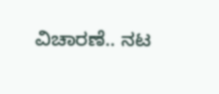ವಿಚಾರಣೆ.. ನಟ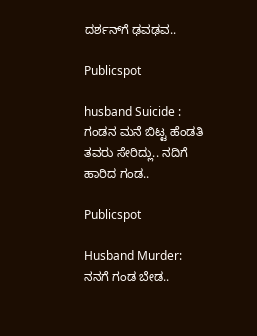ದರ್ಶನ್‌ಗೆ ಢವಢವ..

Publicspot

husband Suicide : ಗಂಡನ ಮನೆ ಬಿಟ್ಟ ಹೆಂಡತಿ ತವರು ಸೇರಿದ್ಲು.. ನದಿಗೆ ಹಾರಿದ ಗಂಡ..

Publicspot

Husband Murder: ನನಗೆ ಗಂಡ ಬೇಡ..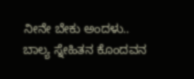ನೀನೇ ಬೇಕು ಅಂದಳು.. ಬಾಲ್ಯ ಸ್ನೇಹಿತನ ಕೊಂದವನ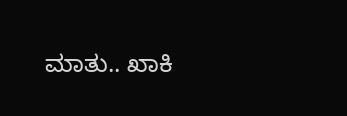ಮಾತು.. ಖಾಕಿ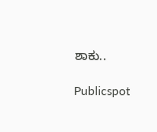ಶಾಕು..

Publicspot